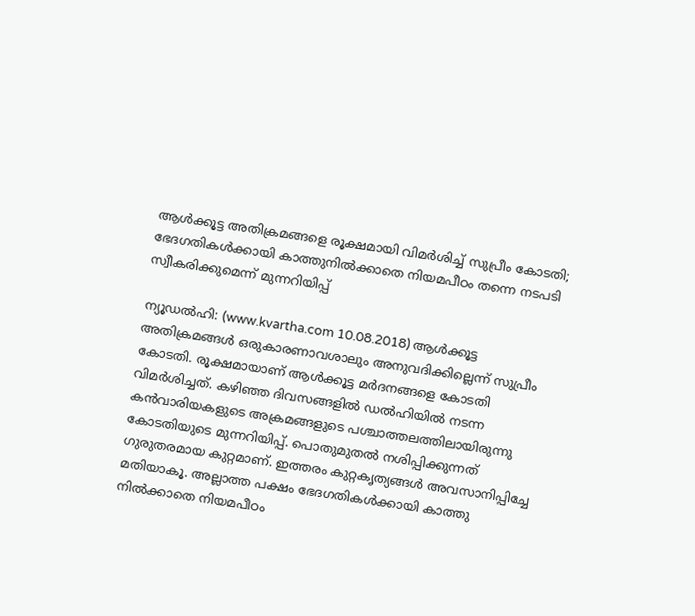ആള്‍ക്കൂട്ട അതിക്രമങ്ങളെ രൂക്ഷമായി വിമര്‍ശിച്ച് സുപ്രീം കോടതി; ഭേദഗതികള്‍ക്കായി കാത്തുനില്‍ക്കാതെ നിയമപീഠം തന്നെ നടപടി സ്വീകരിക്കുമെന്ന് മുന്നറിയിപ്പ്

ന്യൂഡല്‍ഹി: (www.kvartha.com 10.08.2018) ആള്‍ക്കൂട്ട അതിക്രമങ്ങള്‍ ഒരുകാരണാവശാലും അനുവദിക്കില്ലെന്ന് സുപ്രീം കോടതി. രൂക്ഷമായാണ് ആള്‍ക്കൂട്ട മര്‍ദനങ്ങളെ കോടതി വിമര്‍ശിച്ചത്. കഴിഞ്ഞ ദിവസങ്ങളില്‍ ഡല്‍ഹിയില്‍ നടന്ന കന്‍വാരിയകളുടെ അക്രമങ്ങളുടെ പശ്ചാത്തലത്തിലായിരുന്നു കോടതിയുടെ മുന്നറിയിപ്പ്. പൊതുമുതല്‍ നശിപ്പിക്കുന്നത് ഗുരുതരമായ കുറ്റമാണ്. ഇത്തരം കുറ്റകൃത്യങ്ങള്‍ അവസാനിപ്പിച്ചേ മതിയാകൂ. അല്ലാത്ത പക്ഷം ഭേദഗതികള്‍ക്കായി കാത്തു നില്‍ക്കാതെ നിയമപീഠം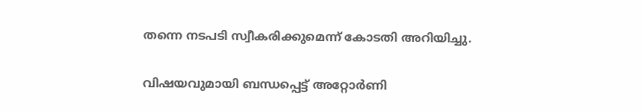തന്നെ നടപടി സ്വീകരിക്കുമെന്ന് കോടതി അറിയിച്ചു.

വിഷയവുമായി ബന്ധപ്പെട്ട് അറ്റോര്‍ണി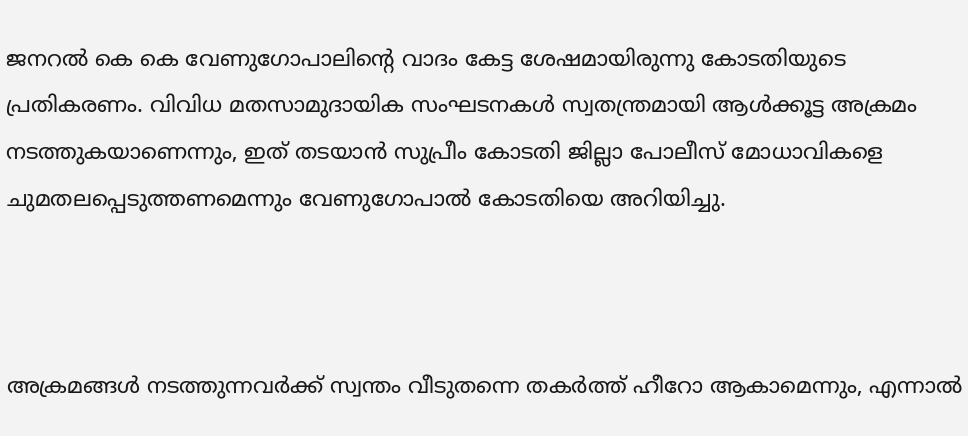ജനറല്‍ കെ കെ വേണുഗോപാലിന്റെ വാദം കേട്ട ശേഷമായിരുന്നു കോടതിയുടെ പ്രതികരണം. വിവിധ മതസാമുദായിക സംഘടനകള്‍ സ്വതന്ത്രമായി ആള്‍ക്കൂട്ട അക്രമം നടത്തുകയാണെന്നും, ഇത് തടയാന്‍ സുപ്രീം കോടതി ജില്ലാ പോലീസ് മോധാവികളെ ചുമതലപ്പെടുത്തണമെന്നും വേണുഗോപാല്‍ കോടതിയെ അറിയിച്ചു.



അക്രമങ്ങള്‍ നടത്തുന്നവര്‍ക്ക് സ്വന്തം വീടുതന്നെ തകര്‍ത്ത് ഹീറോ ആകാമെന്നും, എന്നാല്‍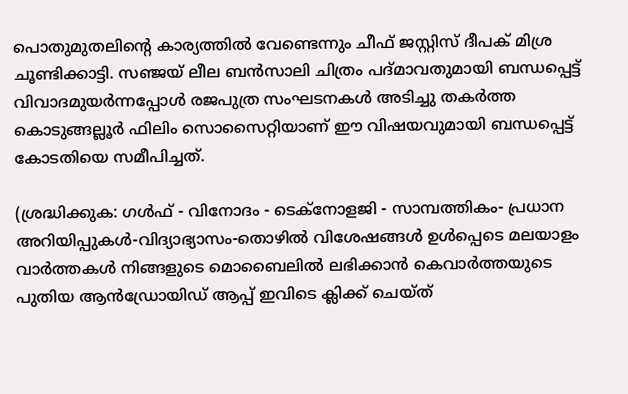പൊതുമുതലിന്റെ കാര്യത്തില്‍ വേണ്ടെന്നും ചീഫ് ജസ്റ്റിസ് ദീപക് മിശ്ര ചൂണ്ടിക്കാട്ടി. സഞ്ജയ് ലീല ബന്‍സാലി ചിത്രം പദ്മാവതുമായി ബന്ധപ്പെട്ട് വിവാദമുയര്‍ന്നപ്പോള്‍ രജപുത്ര സംഘടനകള്‍ അടിച്ചു തകര്‍ത്ത കൊടുങ്ങല്ലൂര്‍ ഫിലിം സൊസൈറ്റിയാണ് ഈ വിഷയവുമായി ബന്ധപ്പെട്ട് കോടതിയെ സമീപിച്ചത്.

(ശ്രദ്ധിക്കുക: ഗൾഫ് - വിനോദം - ടെക്നോളജി - സാമ്പത്തികം- പ്രധാന അറിയിപ്പുകൾ-വിദ്യാഭ്യാസം-തൊഴിൽ വിശേഷങ്ങൾ ഉൾപ്പെടെ മലയാളം വാർത്തകൾ നിങ്ങളുടെ മൊബൈലിൽ ലഭിക്കാൻ കെവാർത്തയുടെ പുതിയ ആൻഡ്രോയിഡ് ആപ്പ് ഇവിടെ ക്ലിക്ക് ചെയ്ത്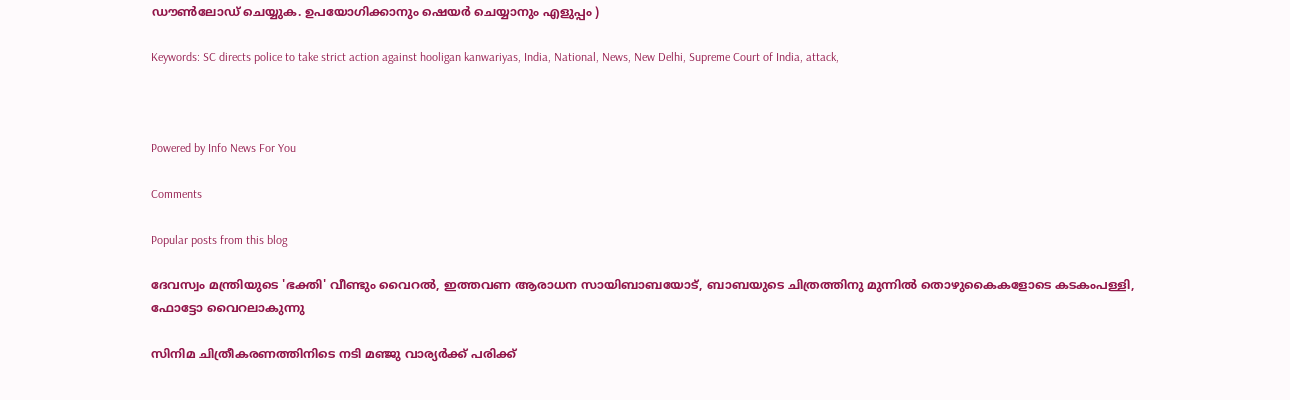ഡൗൺലോഡ് ചെയ്യുക. ഉപയോഗിക്കാനും ഷെയർ ചെയ്യാനും എളുപ്പം )

Keywords: SC directs police to take strict action against hooligan kanwariyas, India, National, News, New Delhi, Supreme Court of India, attack,



Powered by Info News For You

Comments

Popular posts from this blog

ദേവസ്വം മന്ത്രിയുടെ 'ഭക്തി' വീണ്ടും വൈറല്‍, ഇത്തവണ ആരാധന സായിബാബയോട്, ബാബയുടെ ചിത്രത്തിനു മുന്നില്‍ തൊഴുകൈകളോടെ കടകംപള്ളി, ഫോട്ടോ വൈറലാകുന്നു

സിനിമ ചിത്രീകരണത്തിനിടെ നടി മഞ്ജു വാര്യര്‍ക്ക് പരിക്ക്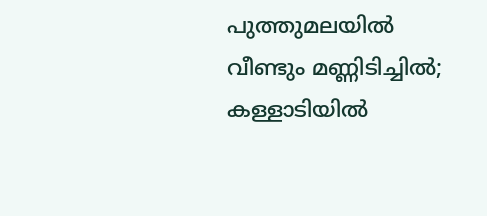പുത്തുമലയില്‍ വീണ്ടും മണ്ണിടിച്ചില്‍; കള്ളാടിയില്‍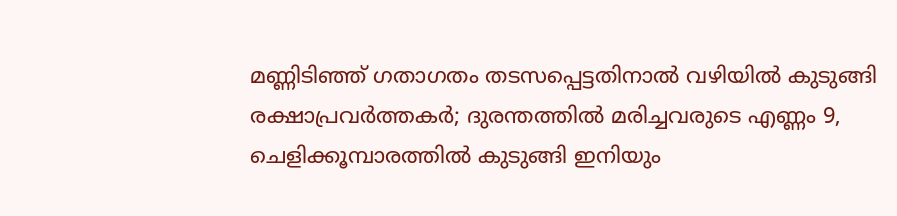മണ്ണിടിഞ്ഞ് ഗതാഗതം തടസപ്പെട്ടതിനാല്‍ വഴിയില്‍ കുടുങ്ങി രക്ഷാപ്രവര്‍ത്തകര്‍; ദുരന്തത്തില്‍ മരിച്ചവരുടെ എണ്ണം 9, ചെളിക്കൂമ്പാരത്തില്‍ കുടുങ്ങി ഇനിയും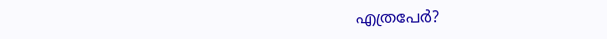എത്രപേര്‍?